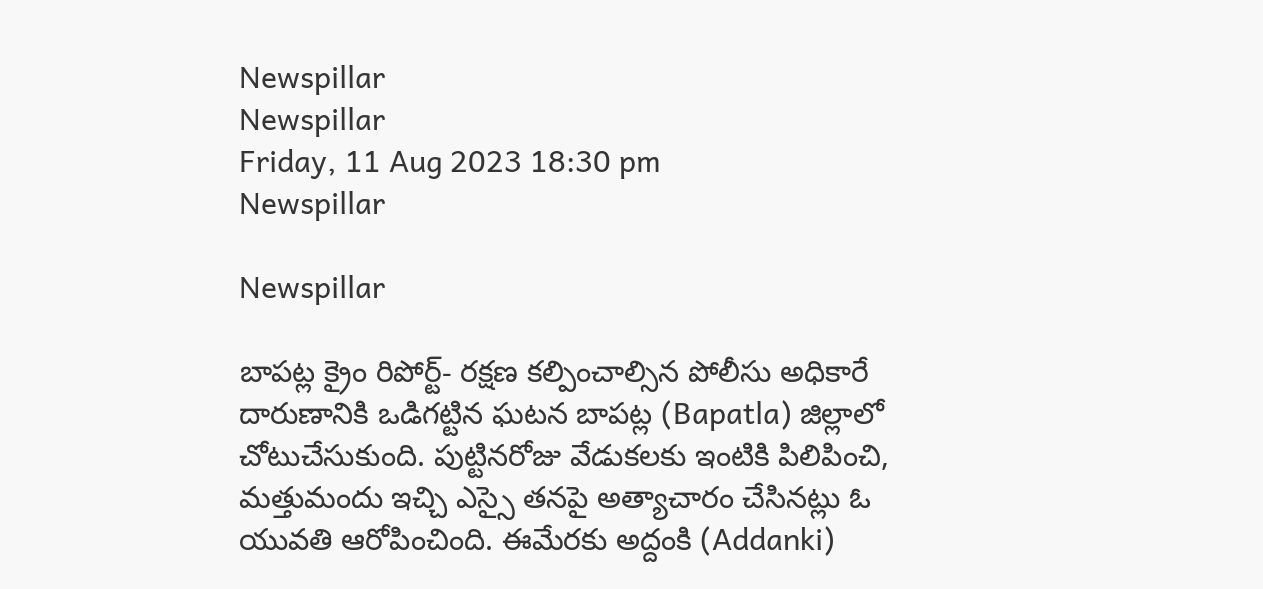Newspillar
Newspillar
Friday, 11 Aug 2023 18:30 pm
Newspillar

Newspillar

బాపట్ల క్రైం రిపోర్ట్- రక్షణ కల్పించాల్సిన పోలీసు అధికారే దారుణానికి ఒడిగట్టిన ఘటన బాపట్ల (Bapatla) జిల్లాలో చోటుచేసుకుంది. పుట్టినరోజు వేడుకలకు ఇంటికి పిలిపించి, మత్తుమందు ఇచ్చి ఎస్సై తనపై అత్యాచారం చేసినట్లు ఓ యువతి ఆరోపించింది. ఈమేరకు అద్దంకి (Addanki)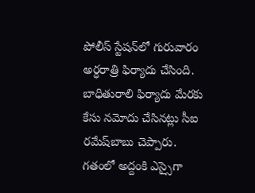పోలీస్‌ స్టేషన్‌లో గురువారం అర్ధరాత్రి ఫిర్యాదు చేసింది. బాధితురాలి ఫిర్యాదు మేరకు కేసు నమోదు చేసినట్లు సీఐ రమేష్‌బాబు చెప్పారు. గతంలో అద్దంకి ఎస్సైగా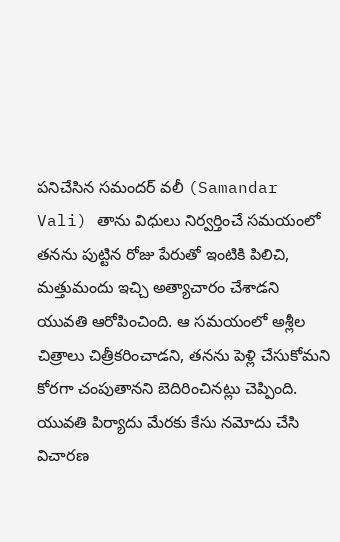పనిచేసిన సమందర్‌ వలీ (Samandar Vali) తాను విధులు నిర్వర్తించే సమయంలో తనను పుట్టిన రోజు పేరుతో ఇంటికి పిలిచి, మత్తుమందు ఇచ్చి అత్యాచారం చేశాడని యువతి ఆరోపించింది. ఆ సమయంలో అశ్లీల చిత్రాలు చిత్రీకరించాడని, తనను పెళ్లి చేసుకోమని కోరగా చంపుతానని బెదిరించినట్లు చెప్పింది. యువతి పిర్యాదు మేరకు కేసు నమోదు చేసి విచారణ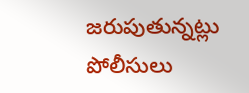జరుపుతున్నట్లు పోలీసులు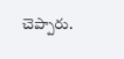చెప్పారు.